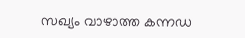സഖ്യം വാഴാത്ത കന്നഡ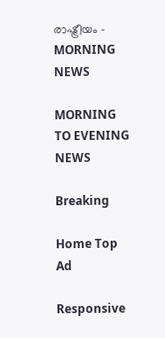രാഷ്ട്രീയം - MORNING NEWS

MORNING TO EVENING NEWS

Breaking

Home Top Ad

Responsive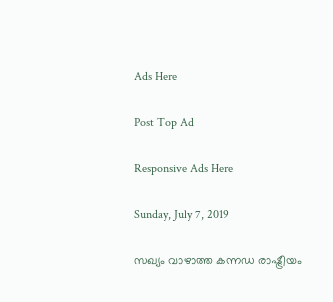Ads Here

Post Top Ad

Responsive Ads Here

Sunday, July 7, 2019

സഖ്യം വാഴാത്ത കന്നഡ രാഷ്ട്രീയം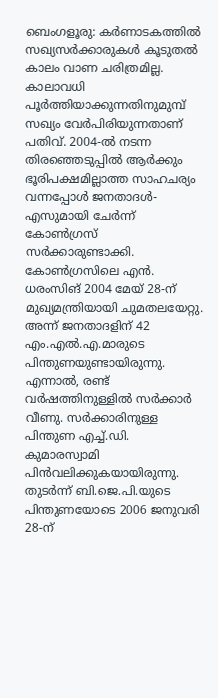ബെംഗളൂരു: കർണാടകത്തിൽ സഖ്യസർക്കാരുകൾ കൂടുതൽ കാലം വാണ ചരിത്രമില്ല. കാലാവധി പൂർത്തിയാക്കുന്നതിനുമുമ്പ് സഖ്യം വേർപിരിയുന്നതാണ് പതിവ്. 2004-ൽ നടന്ന തിരഞ്ഞെടുപ്പിൽ ആർക്കും ഭൂരിപക്ഷമില്ലാത്ത സാഹചര്യം വന്നപ്പോൾ ജനതാദൾ-എസുമായി ചേർന്ന് കോൺഗ്രസ് സർക്കാരുണ്ടാക്കി. കോൺഗ്രസിലെ എൻ. ധരംസിങ് 2004 മേയ് 28-ന് മുഖ്യമന്ത്രിയായി ചുമതലയേറ്റു. അന്ന് ജനതാദളിന് 42 എം.എൽ.എ.മാരുടെ പിന്തുണയുണ്ടായിരുന്നു. എന്നാൽ, രണ്ട് വർഷത്തിനുള്ളിൽ സർക്കാർ വീണു. സർക്കാരിനുള്ള പിന്തുണ എച്ച്.ഡി. കുമാരസ്വാമി പിൻവലിക്കുകയായിരുന്നു. തുടർന്ന് ബി.ജെ.പി.യുടെ പിന്തുണയോടെ 2006 ജനുവരി 28-ന്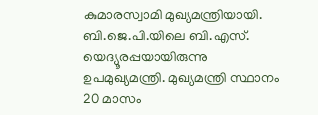കുമാരസ്വാമി മുഖ്യമന്ത്രിയായി. ബി.ജെ.പി.യിലെ ബി.എസ്. യെദ്യൂരപ്പയായിരുന്നു ഉപമുഖ്യമന്ത്രി. മുഖ്യമന്ത്രി സ്ഥാനം 20 മാസം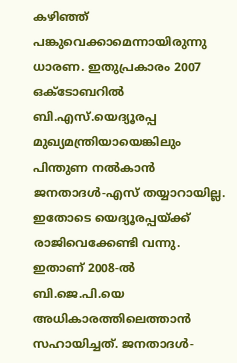കഴിഞ്ഞ് പങ്കുവെക്കാമെന്നായിരുന്നു ധാരണ. ഇതുപ്രകാരം 2007 ഒക്ടോബറിൽ ബി.എസ്.യെദ്യൂരപ്പ മുഖ്യമന്ത്രിയായെങ്കിലും പിന്തുണ നൽകാൻ ജനതാദൾ-എസ് തയ്യാറായില്ല. ഇതോടെ യെദ്യൂരപ്പയ്ക്ക് രാജിവെക്കേണ്ടി വന്നു. ഇതാണ് 2008-ൽ ബി.ജെ.പി.യെ അധികാരത്തിലെത്താൻ സഹായിച്ചത്. ജനതാദൾ-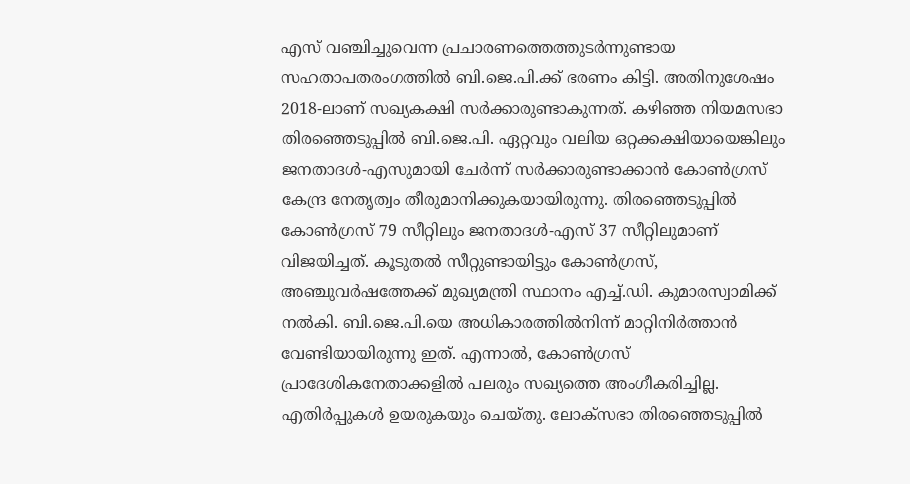എസ് വഞ്ചിച്ചുവെന്ന പ്രചാരണത്തെത്തുടർന്നുണ്ടായ സഹതാപതരംഗത്തിൽ ബി.ജെ.പി.ക്ക് ഭരണം കിട്ടി. അതിനുശേഷം 2018-ലാണ് സഖ്യകക്ഷി സർക്കാരുണ്ടാകുന്നത്. കഴിഞ്ഞ നിയമസഭാ തിരഞ്ഞെടുപ്പിൽ ബി.ജെ.പി. ഏറ്റവും വലിയ ഒറ്റക്കക്ഷിയായെങ്കിലും ജനതാദൾ-എസുമായി ചേർന്ന് സർക്കാരുണ്ടാക്കാൻ കോൺഗ്രസ് കേന്ദ്ര നേതൃത്വം തീരുമാനിക്കുകയായിരുന്നു. തിരഞ്ഞെടുപ്പിൽ കോൺഗ്രസ് 79 സീറ്റിലും ജനതാദൾ-എസ് 37 സീറ്റിലുമാണ് വിജയിച്ചത്. കൂടുതൽ സീറ്റുണ്ടായിട്ടും കോൺഗ്രസ്, അഞ്ചുവർഷത്തേക്ക് മുഖ്യമന്ത്രി സ്ഥാനം എച്ച്.ഡി. കുമാരസ്വാമിക്ക് നൽകി. ബി.ജെ.പി.യെ അധികാരത്തിൽനിന്ന് മാറ്റിനിർത്താൻ വേണ്ടിയായിരുന്നു ഇത്. എന്നാൽ, കോൺഗ്രസ് പ്രാദേശികനേതാക്കളിൽ പലരും സഖ്യത്തെ അംഗീകരിച്ചില്ല. എതിർപ്പുകൾ ഉയരുകയും ചെയ്തു. ലോക്സഭാ തിരഞ്ഞെടുപ്പിൽ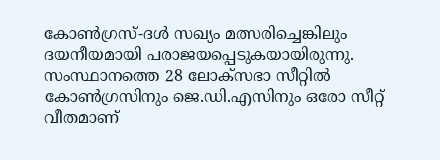കോൺഗ്രസ്-ദൾ സഖ്യം മത്സരിച്ചെങ്കിലും ദയനീയമായി പരാജയപ്പെടുകയായിരുന്നു. സംസ്ഥാനത്തെ 28 ലോക്സഭാ സീറ്റിൽ കോൺഗ്രസിനും ജെ.ഡി.എസിനും ഒരോ സീറ്റ് വീതമാണ്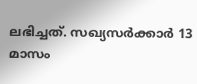ലഭിച്ചത്. സഖ്യസർക്കാർ 13 മാസം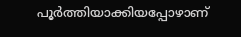പൂർത്തിയാക്കിയപ്പോഴാണ്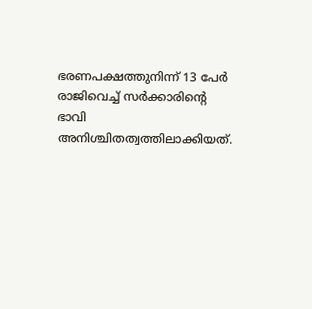ഭരണപക്ഷത്തുനിന്ന് 13 പേർ രാജിവെച്ച് സർക്കാരിന്റെ ഭാവി അനിശ്ചിതത്വത്തിലാക്കിയത്.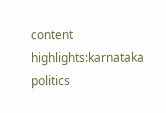content highlights:karnataka politics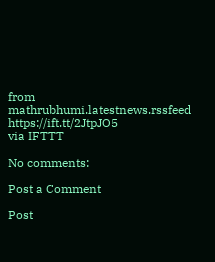from mathrubhumi.latestnews.rssfeed https://ift.tt/2JtpJO5
via IFTTT

No comments:

Post a Comment

Post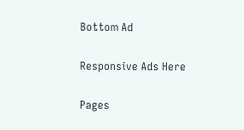Bottom Ad

Responsive Ads Here

Pages